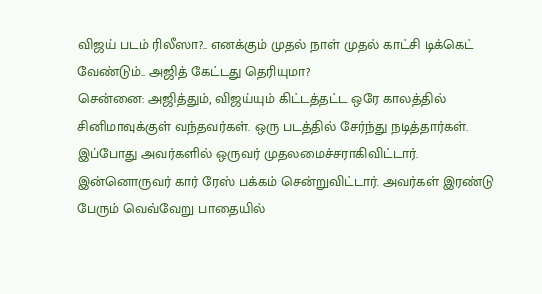விஜய் படம் ரிலீஸா?.. எனக்கும் முதல் நாள் முதல் காட்சி டிக்கெட் வேண்டும்.. அஜித் கேட்டது தெரியுமா?
சென்னை: அஜித்தும், விஜய்யும் கிட்டத்தட்ட ஒரே காலத்தில் சினிமாவுக்குள் வந்தவர்கள். ஒரு படத்தில் சேர்ந்து நடித்தார்கள். இப்போது அவர்களில் ஒருவர் முதலமைச்சராகிவிட்டார். இன்னொருவர் கார் ரேஸ் பக்கம் சென்றுவிட்டார். அவர்கள் இரண்டு பேரும் வெவ்வேறு பாதையில்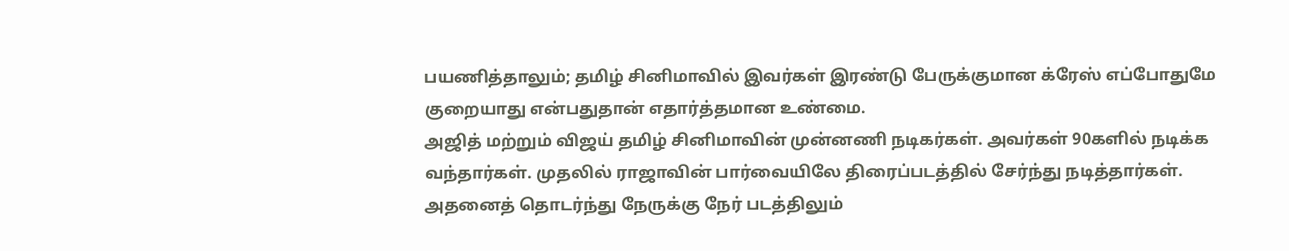பயணித்தாலும்; தமிழ் சினிமாவில் இவர்கள் இரண்டு பேருக்குமான க்ரேஸ் எப்போதுமே குறையாது என்பதுதான் எதார்த்தமான உண்மை.
அஜித் மற்றும் விஜய் தமிழ் சினிமாவின் முன்னணி நடிகர்கள். அவர்கள் 90களில் நடிக்க வந்தார்கள். முதலில் ராஜாவின் பார்வையிலே திரைப்படத்தில் சேர்ந்து நடித்தார்கள். அதனைத் தொடர்ந்து நேருக்கு நேர் படத்திலும்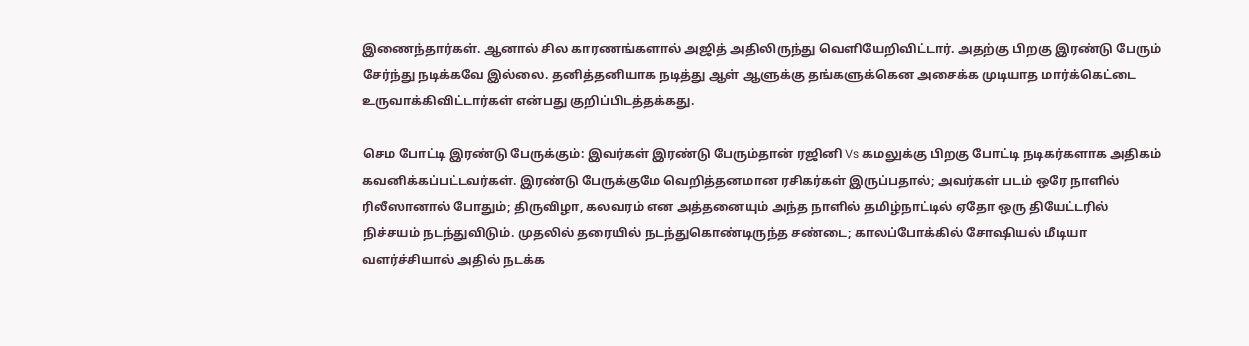இணைந்தார்கள். ஆனால் சில காரணங்களால் அஜித் அதிலிருந்து வெளியேறிவிட்டார். அதற்கு பிறகு இரண்டு பேரும் சேர்ந்து நடிக்கவே இல்லை. தனித்தனியாக நடித்து ஆள் ஆளுக்கு தங்களுக்கென அசைக்க முடியாத மார்க்கெட்டை உருவாக்கிவிட்டார்கள் என்பது குறிப்பிடத்தக்கது.

செம போட்டி இரண்டு பேருக்கும்: இவர்கள் இரண்டு பேரும்தான் ரஜினி Vs கமலுக்கு பிறகு போட்டி நடிகர்களாக அதிகம் கவனிக்கப்பட்டவர்கள். இரண்டு பேருக்குமே வெறித்தனமான ரசிகர்கள் இருப்பதால்; அவர்கள் படம் ஒரே நாளில் ரிலீஸானால் போதும்; திருவிழா, கலவரம் என அத்தனையும் அந்த நாளில் தமிழ்நாட்டில் ஏதோ ஒரு தியேட்டரில் நிச்சயம் நடந்துவிடும். முதலில் தரையில் நடந்துகொண்டிருந்த சண்டை; காலப்போக்கில் சோஷியல் மீடியா வளர்ச்சியால் அதில் நடக்க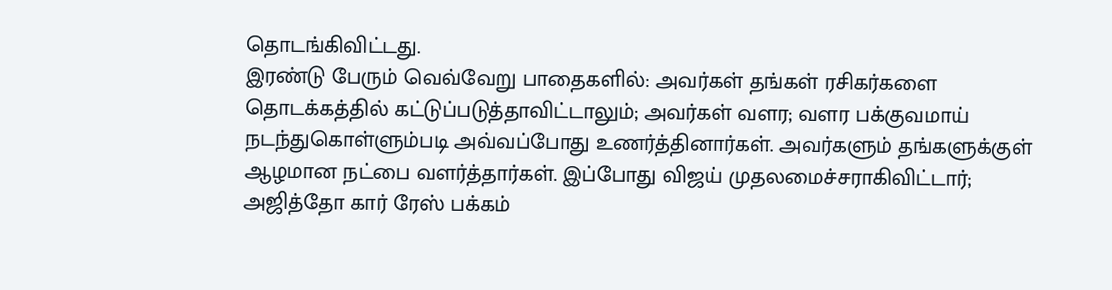தொடங்கிவிட்டது.
இரண்டு பேரும் வெவ்வேறு பாதைகளில்: அவர்கள் தங்கள் ரசிகர்களை தொடக்கத்தில் கட்டுப்படுத்தாவிட்டாலும்; அவர்கள் வளர; வளர பக்குவமாய் நடந்துகொள்ளும்படி அவ்வப்போது உணர்த்தினார்கள். அவர்களும் தங்களுக்குள் ஆழமான நட்பை வளர்த்தார்கள். இப்போது விஜய் முதலமைச்சராகிவிட்டார்; அஜித்தோ கார் ரேஸ் பக்கம்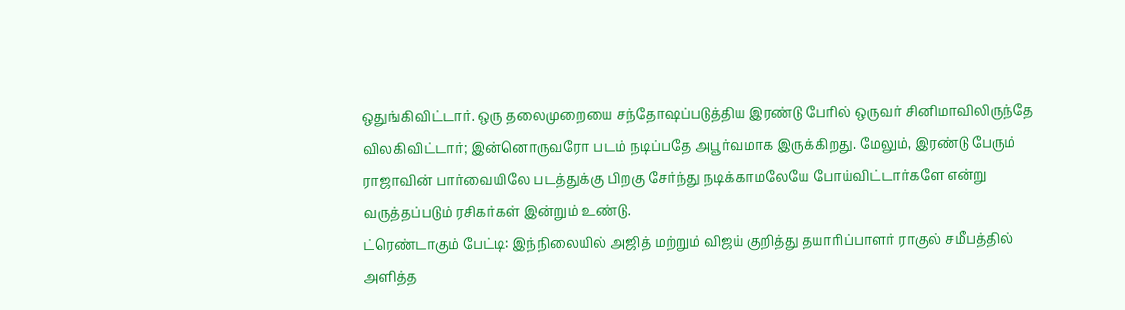ஒதுங்கிவிட்டார். ஒரு தலைமுறையை சந்தோஷப்படுத்திய இரண்டு பேரில் ஒருவர் சினிமாவிலிருந்தே விலகிவிட்டார்; இன்னொருவரோ படம் நடிப்பதே அபூர்வமாக இருக்கிறது. மேலும், இரண்டு பேரும் ராஜாவின் பார்வையிலே படத்துக்கு பிறகு சேர்ந்து நடிக்காமலேயே போய்விட்டார்களே என்று வருத்தப்படும் ரசிகர்கள் இன்றும் உண்டு.
ட்ரெண்டாகும் பேட்டி: இந்நிலையில் அஜித் மற்றும் விஜய் குறித்து தயாரிப்பாளர் ராகுல் சமீபத்தில் அளித்த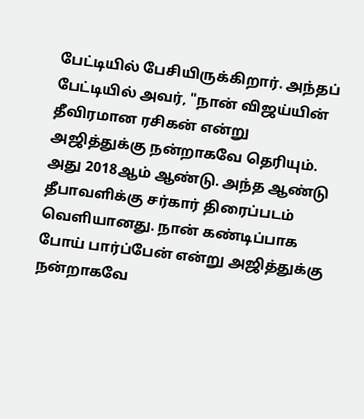பேட்டியில் பேசியிருக்கிறார். அந்தப் பேட்டியில் அவர், "நான் விஜய்யின் தீவிரமான ரசிகன் என்று அஜித்துக்கு நன்றாகவே தெரியும். அது 2018ஆம் ஆண்டு. அந்த ஆண்டு தீபாவளிக்கு சர்கார் திரைப்படம் வெளியானது. நான் கண்டிப்பாக போய் பார்ப்பேன் என்று அஜித்துக்கு நன்றாகவே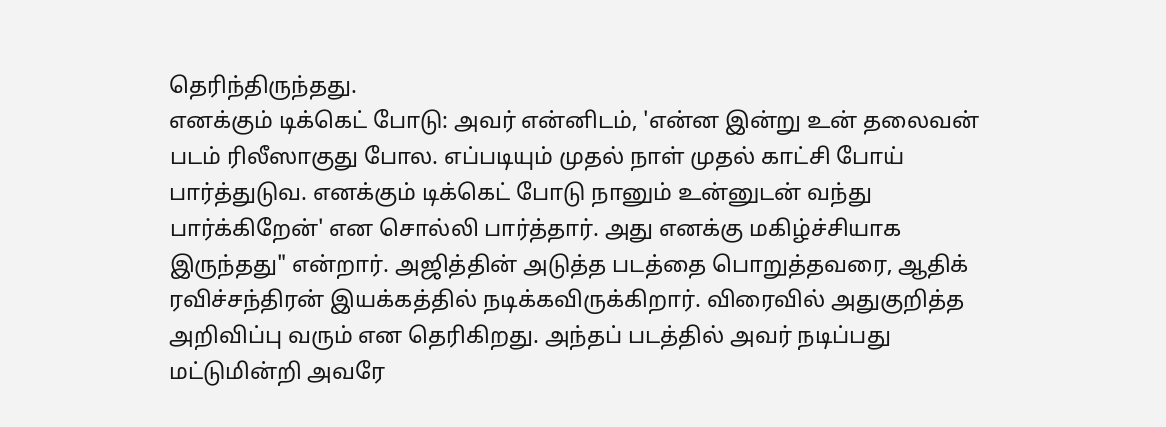தெரிந்திருந்தது.
எனக்கும் டிக்கெட் போடு: அவர் என்னிடம், 'என்ன இன்று உன் தலைவன் படம் ரிலீஸாகுது போல. எப்படியும் முதல் நாள் முதல் காட்சி போய் பார்த்துடுவ. எனக்கும் டிக்கெட் போடு நானும் உன்னுடன் வந்து பார்க்கிறேன்' என சொல்லி பார்த்தார். அது எனக்கு மகிழ்ச்சியாக இருந்தது" என்றார். அஜித்தின் அடுத்த படத்தை பொறுத்தவரை, ஆதிக் ரவிச்சந்திரன் இயக்கத்தில் நடிக்கவிருக்கிறார். விரைவில் அதுகுறித்த அறிவிப்பு வரும் என தெரிகிறது. அந்தப் படத்தில் அவர் நடிப்பது மட்டுமின்றி அவரே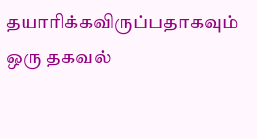தயாரிக்கவிருப்பதாகவும் ஒரு தகவல்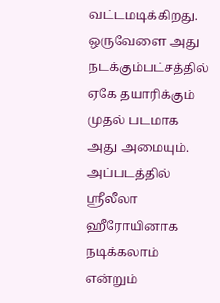வட்டமடிக்கிறது. ஒருவேளை அது நடக்கும்பட்சத்தில் ஏகே தயாரிக்கும் முதல் படமாக அது அமையும். அப்படத்தில் ஸ்ரீலீலா ஹீரோயினாக நடிக்கலாம் என்றும்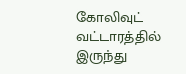கோலிவுட் வட்டாரத்தில் இருந்து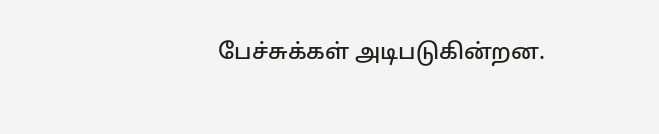பேச்சுக்கள் அடிபடுகின்றன.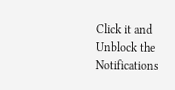Click it and Unblock the Notifications